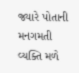જ્યારે પોતાની મનગમતી વ્યક્તિ મળે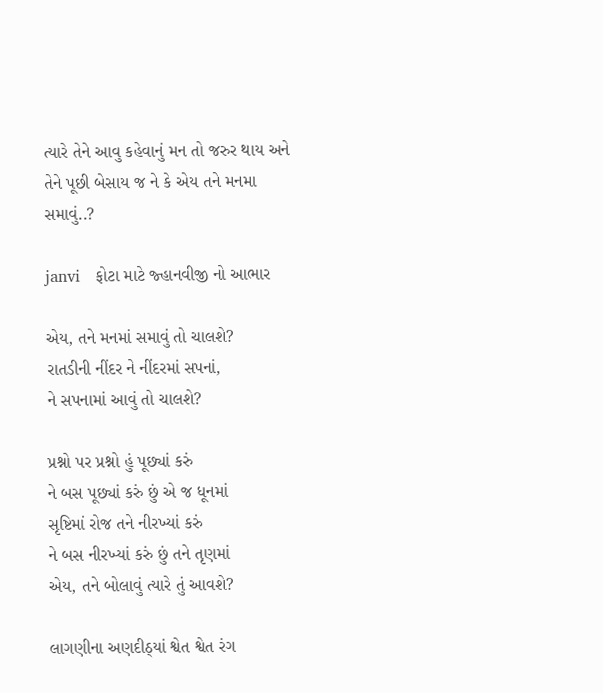ત્યારે તેને આવુ કહેવાનું મન તો જરુર થાય અને તેને પૂછી બેસાય જ ને કે એય તને મનમા સમાવું..?

janvi   ફોટા માટે જ્હાનવીજી નો આભાર

એય, તને મનમાં સમાવું તો ચાલશે?
રાતડીની નીંદર ને નીંદરમાં સપનાં,
ને સપનામાં આવું તો ચાલશે?

પ્રશ્નો પર પ્રશ્નો હું પૂછ્યાં કરું
ને બસ પૂછ્યાં કરું છું એ જ ધૂનમાં
સૃષ્ટિમાં રોજ તને નીરખ્યાં કરું
ને બસ નીરખ્યાં કરું છું તને તૃણમાં
એય, તને બોલાવું ત્યારે તું આવશે?

લાગણીના અણદીઠ્યાં શ્વેત શ્વેત રંગ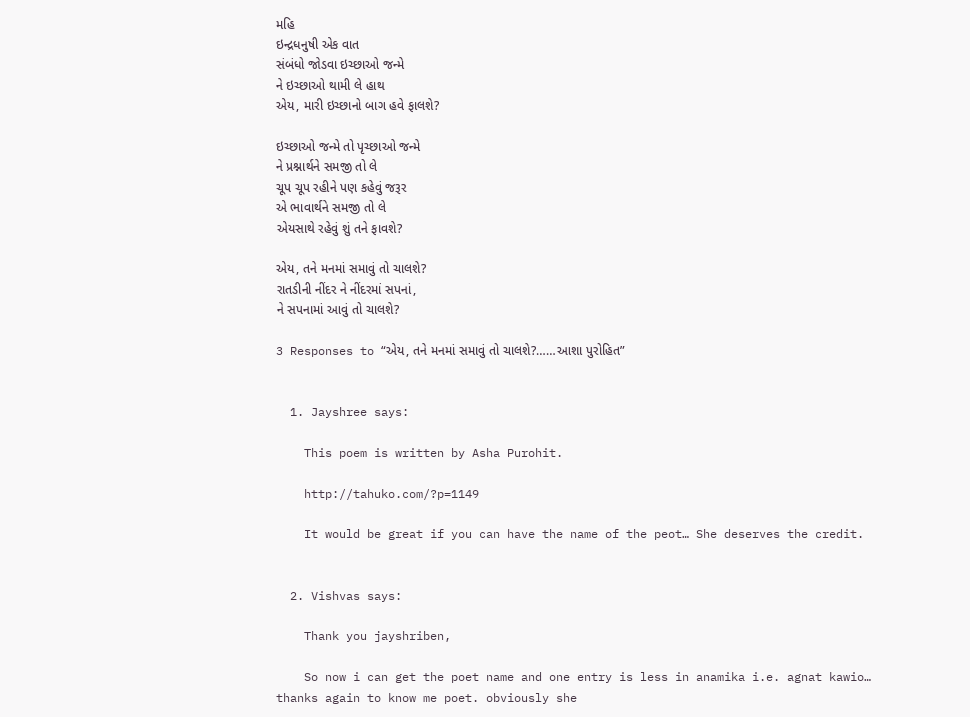મહિ
ઇન્દ્રધનુષી એક વાત
સંબંધો જોડવા ઇચ્છાઓ જન્મે
ને ઇચ્છાઓ થામી લે હાથ
એય, મારી ઇચ્છાનો બાગ હવે ફાલશે?

ઇચ્છાઓ જન્મે તો પૃચ્છાઓ જન્મે
ને પ્રશ્નાર્થને સમજી તો લે
ચૂપ ચૂપ રહીને પણ કહેવું જરૂર
એ ભાવાર્થને સમજી તો લે
એયસાથે રહેવું શું તને ફાવશે?

એય, તને મનમાં સમાવું તો ચાલશે?
રાતડીની નીંદર ને નીંદરમાં સપનાં,
ને સપનામાં આવું તો ચાલશે?

3 Responses to “એય, તને મનમાં સમાવું તો ચાલશે?……આશા પુરોહિત”


  1. Jayshree says:

    This poem is written by Asha Purohit.

    http://tahuko.com/?p=1149

    It would be great if you can have the name of the peot… She deserves the credit.


  2. Vishvas says:

    Thank you jayshriben,

    So now i can get the poet name and one entry is less in anamika i.e. agnat kawio… thanks again to know me poet. obviously she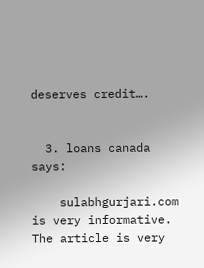deserves credit….


  3. loans canada says:

    sulabhgurjari.com is very informative. The article is very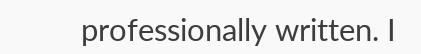professionally written. I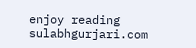enjoy reading sulabhgurjari.com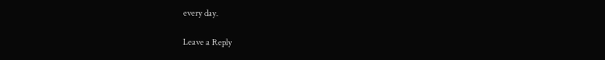every day.

Leave a Reply